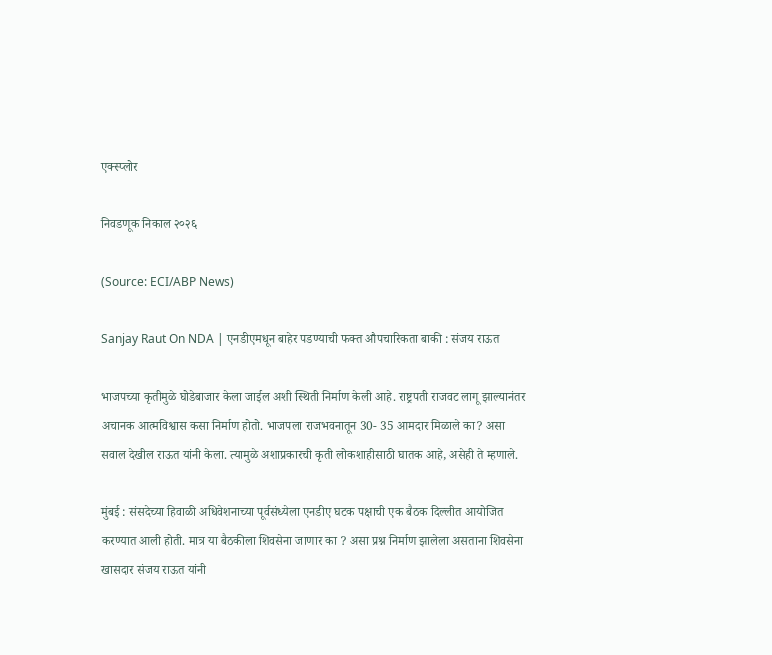एक्स्प्लोर

निवडणूक निकाल २०२६

(Source: ECI/ABP News)

Sanjay Raut On NDA | एनडीएमधून बाहेर पडण्याची फक्त औपचारिकता बाकी : संजय राऊत

भाजपच्या कृतीमुळे घोडेबाजार केला जाईल अशी स्थिती निर्माण केली आहे. राष्ट्रपती राजवट लागू झाल्यानंतर अचानक आत्मविश्वास कसा निर्माण होतो. भाजपला राजभवनातून 30- 35 आमदार मिळाले का? असा सवाल देखील राऊत यांनी केला. त्यामुळे अशाप्रकारची कृती लोकशाहीसाठी घातक आहे, असेही ते म्हणाले.

मुंबई : संसदेच्या हिवाळी अधिवेशनाच्या पूर्वसंध्येला एनडीए घटक पक्षाची एक बैठक दिल्लीत आयोजित करण्यात आली होती. मात्र या बैठकीला शिवसेना जाणार का ? असा प्रश्न निर्माण झालेला असताना शिवसेना खासदार संजय राऊत यांनी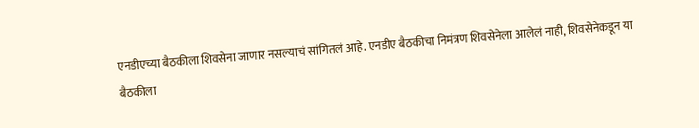एनडीएच्या बैठकीला शिवसेना जाणार नसल्याचं सांगितलं आहे. एनडीए बैठकीचा निमंत्रण शिवसेनेला आलेलं नाही, शिवसेनेकडून या बैठकीला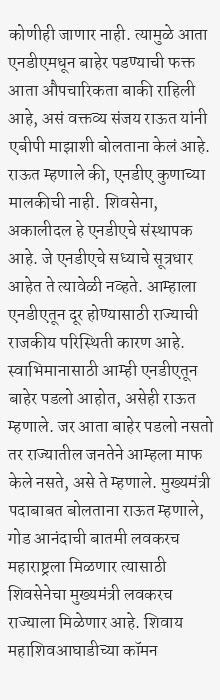कोणीही जाणार नाही. त्यामुळे आता एनडीएमधून बाहेर पडण्याची फक्त आता औपचारिकता बाकी राहिली आहे, असं वक्तव्य संजय राऊत यांनी एबीपी माझाशी बोलताना केलं आहे. राऊत म्हणाले की, एनडीए कुणाच्या मालकीची नाही. शिवसेना, अकालीदल हे एनडीएचे संस्थापक आहे. जे एनडीएचे सध्याचे सूत्रधार आहेत ते त्यावेळी नव्हते. आम्हाला एनडीएतून दूर होण्यासाठी राज्याची राजकीय परिस्थिती कारण आहे. स्वाभिमानासाठी आम्ही एनडीएतून बाहेर पडलो आहोत, असेही राऊत म्हणाले. जर आता बाहेर पडलो नसतो तर राज्यातील जनतेने आम्हला माफ केले नसते, असे ते म्हणाले. मुख्यमंत्री पदाबाबत बोलताना राऊत म्हणाले, गोड आनंदाची बातमी लवकरच महाराष्ट्रला मिळणार त्यासाठी शिवसेनेचा मुख्यमंत्री लवकरच राज्याला मिळेणार आहे. शिवाय महाशिवआघाडीच्या कॉमन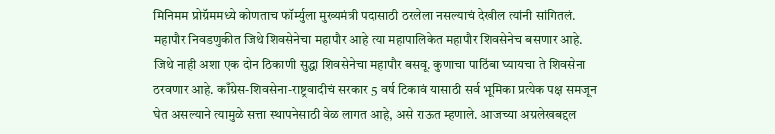मिनिमम प्रोग्रॅममध्ये कोणताच फॉर्म्युला मुख्यमंत्री पदासाठी ठरलेला नसल्याचं देखील त्यांनी सांगितलं. महापौर निवडणुकीत जिथे शिवसेनेचा महापौर आहे त्या महापालिकेत महापौर शिवसेनेच बसणार आहे. जिथे नाही अशा एक दोन ठिकाणी सुद्धा शिवसेनेचा महापौर बसवू. कुणाचा पाठिंबा घ्यायचा ते शिवसेना ठरवणार आहे. काँग्रेस-शिवसेना-राष्ट्रवादीचं सरकार 5 वर्ष टिकावं यासाठी सर्व भूमिका प्रत्येक पक्ष समजून घेत असल्याने त्यामुळे सत्ता स्थापनेसाठी वेळ लागत आहे, असे राऊत म्हणाले. आजच्या अग्रलेखबद्दल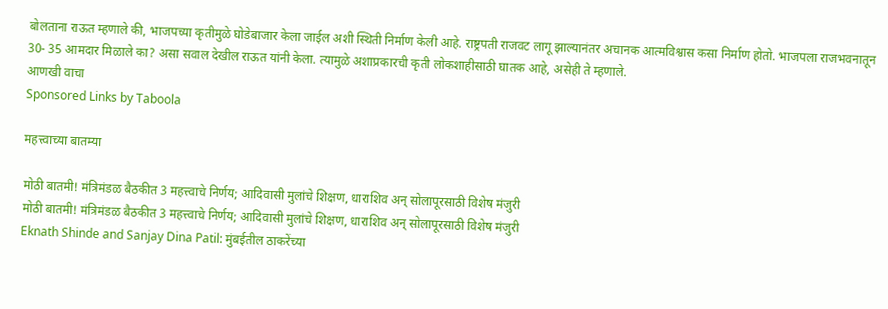बोलताना राऊत म्हणाले की, भाजपच्या कृतीमुळे घोडेबाजार केला जाईल अशी स्थिती निर्माण केली आहे. राष्ट्रपती राजवट लागू झाल्यानंतर अचानक आत्मविश्वास कसा निर्माण होतो. भाजपला राजभवनातून 30- 35 आमदार मिळाले का? असा सवाल देखील राऊत यांनी केला. त्यामुळे अशाप्रकारची कृती लोकशाहीसाठी घातक आहे, असेही ते म्हणाले.
आणखी वाचा
Sponsored Links by Taboola

महत्त्वाच्या बातम्या

मोठी बातमी! मंत्रिमंडळ बैठकीत 3 महत्त्वाचे निर्णय; आदिवासी मुलांचे शिक्षण, धाराशिव अन् सोलापूरसाठी विशेष मंजुरी
मोठी बातमी! मंत्रिमंडळ बैठकीत 3 महत्त्वाचे निर्णय; आदिवासी मुलांचे शिक्षण, धाराशिव अन् सोलापूरसाठी विशेष मंजुरी
Eknath Shinde and Sanjay Dina Patil: मुंबईतील ठाकरेंच्या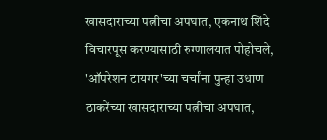खासदाराच्या पत्नीचा अपघात, एकनाथ शिंदे विचारपूस करण्यासाठी रुग्णालयात पोहोचले, 'ऑपरेशन टायगर'च्या चर्चांना पुन्हा उधाण
ठाकरेंच्या खासदाराच्या पत्नीचा अपघात,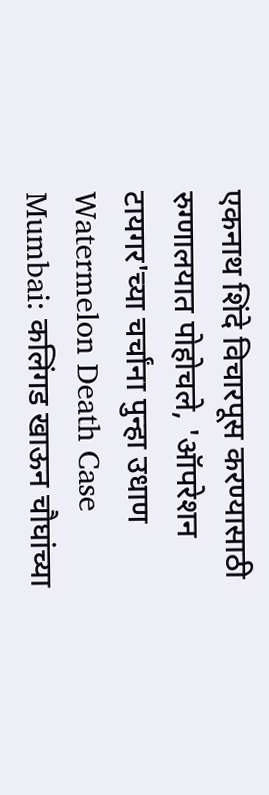एकनाथ शिंदे विचारपूस करण्यासाठी रुग्णालयात पोहोचले, 'ऑपरेशन टायगर'च्या चर्चांना पुन्हा उधाण
Watermelon Death Case Mumbai: कलिंगड खाऊन चौघांच्या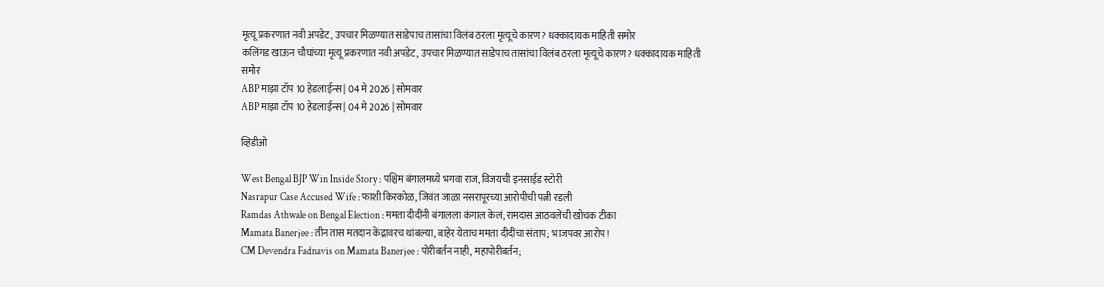मृत्यू प्रकरणात नवी अपडेट, उपचार मिळण्यात साडेपाच तासांचा विलंब ठरला मृत्यूचे कारण? धक्कादायक माहिती समोर
कलिंगड खाऊन चौघांच्या मृत्यू प्रकरणात नवी अपडेट, उपचार मिळण्यात साडेपाच तासांचा विलंब ठरला मृत्यूचे कारण? धक्कादायक माहिती समोर
ABP माझा टॉप 10 हेडलाईन्स | 04 मे 2026 | सोमवार
ABP माझा टॉप 10 हेडलाईन्स | 04 मे 2026 | सोमवार

व्हिडीओ

West Bengal BJP Win Inside Story : पश्चिम बंगालमध्ये भगवा राज, विजयची इनसाईड स्टोरी
Nasrapur Case Accused Wife : फाशी किरकोळ, जिवंत जाळा नसरापूरच्या आरोपीची पत्नी रडली
Ramdas Athwale on Bengal Election : ममता दीदींनी बंगालला कंगाल केलं, रामदास आठवलेंची खोचक टीका
Mamata Banerjee : तीन तास मतदान केंद्रावरच थांबल्या, बाहेर येताच ममता दीदींचा संताप; भाजपवर आरोप!
CM Devendra Fadnavis on Mamata Banerjee : पोरीबर्तन नाही, महापोरीबर्तन;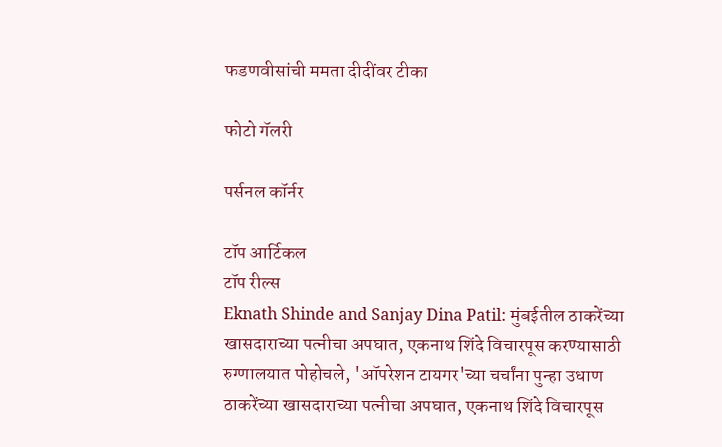फडणवीसांची ममता दीदींवर टीका

फोटो गॅलरी

पर्सनल कॉर्नर

टॉप आर्टिकल
टॉप रील्स
Eknath Shinde and Sanjay Dina Patil: मुंबईतील ठाकरेंच्या खासदाराच्या पत्नीचा अपघात, एकनाथ शिंदे विचारपूस करण्यासाठी रुग्णालयात पोहोचले, 'ऑपरेशन टायगर'च्या चर्चांना पुन्हा उधाण
ठाकरेंच्या खासदाराच्या पत्नीचा अपघात, एकनाथ शिंदे विचारपूस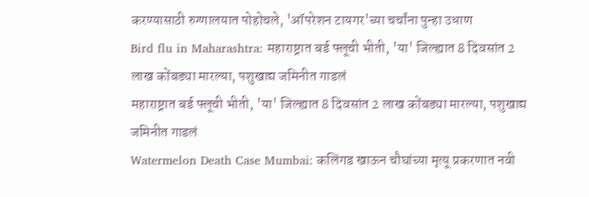करण्यासाठी रुग्णालयात पोहोचले, 'ऑपरेशन टायगर'च्या चर्चांना पुन्हा उधाण
Bird flu in Maharashtra: महाराष्ट्रात बर्ड फ्लूची भीती, 'या' जिल्ह्यात 8 दिवसांत 2 लाख कोंबड्या मारल्या, पशुखाद्य जमिनीत गाडलं
महाराष्ट्रात बर्ड फ्लूची भीती, 'या' जिल्ह्यात 8 दिवसांत 2 लाख कोंबड्या मारल्या, पशुखाद्य जमिनीत गाडलं
Watermelon Death Case Mumbai: कलिंगड खाऊन चौघांच्या मृत्यू प्रकरणात नवी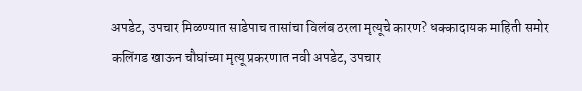अपडेट, उपचार मिळण्यात साडेपाच तासांचा विलंब ठरला मृत्यूचे कारण? धक्कादायक माहिती समोर
कलिंगड खाऊन चौघांच्या मृत्यू प्रकरणात नवी अपडेट, उपचार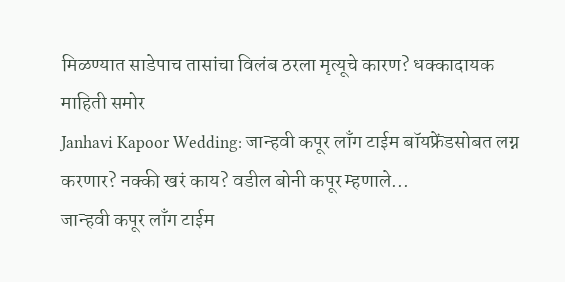मिळण्यात साडेपाच तासांचा विलंब ठरला मृत्यूचे कारण? धक्कादायक माहिती समोर
Janhavi Kapoor Wedding: जान्हवी कपूर लाँग टाईम बॉयफ्रेंडसोबत लग्न करणार? नक्की खरं काय? वडील बोनी कपूर म्हणाले...
जान्हवी कपूर लाँग टाईम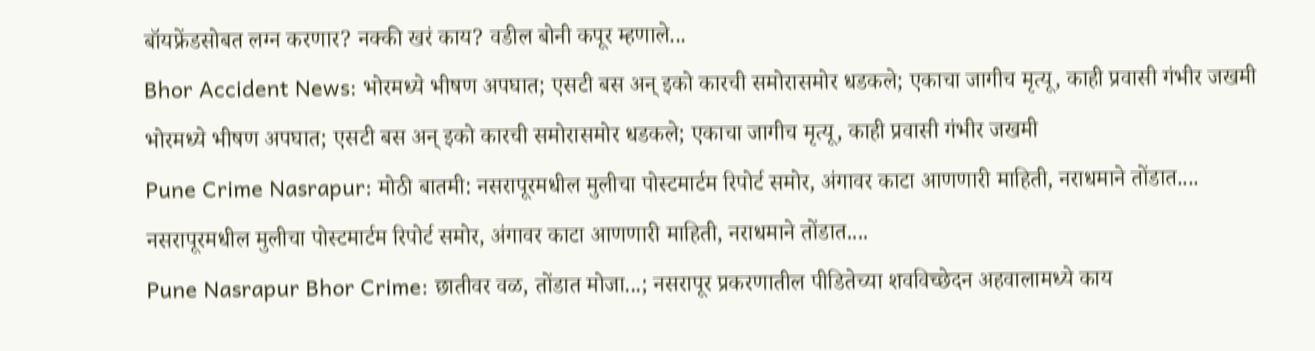बॉयफ्रेंडसोबत लग्न करणार? नक्की खरं काय? वडील बोनी कपूर म्हणाले...
Bhor Accident News: भोरमध्ये भीषण अपघात; एसटी बस अन् इको कारची समोरासमोर धडकले; एकाचा जागीच मृत्यू, काही प्रवासी गंभीर जखमी
भोरमध्ये भीषण अपघात; एसटी बस अन् इको कारची समोरासमोर धडकले; एकाचा जागीच मृत्यू, काही प्रवासी गंभीर जखमी
Pune Crime Nasrapur: मोठी बातमी: नसरापूरमधील मुलीचा पोस्टमार्टम रिपोर्ट समोर, अंगावर काटा आणणारी माहिती, नराधमाने तोंडात....
नसरापूरमधील मुलीचा पोस्टमार्टम रिपोर्ट समोर, अंगावर काटा आणणारी माहिती, नराधमाने तोंडात....
Pune Nasrapur Bhor Crime: छातीवर वळ, तोंडात मोजा...; नसरापूर प्रकरणातील पीडितेच्या शवविच्छेदन अहवालामध्ये काय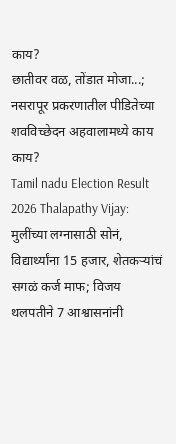काय?
छातीवर वळ, तोंडात मोजा...; नसरापूर प्रकरणातील पीडितेच्या शवविच्छेदन अहवालामध्ये काय काय?
Tamil nadu Election Result 2026 Thalapathy Vijay: मुलींच्या लग्नासाठी सोनं, विद्यार्थ्यांना 15 हजार, शेतकऱ्यांचं सगळं कर्ज माफ; विजय थलपतीने 7 आश्वासनांनी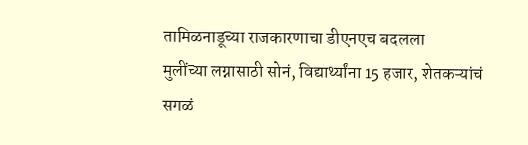तामिळनाडूच्या राजकारणाचा डीएनएच बदलला
मुलींच्या लग्नासाठी सोनं, विद्यार्थ्यांना 15 हजार, शेतकऱ्यांचं सगळं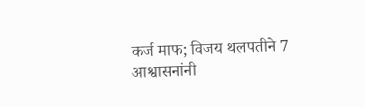कर्ज माफ; विजय थलपतीने 7 आश्वासनांनी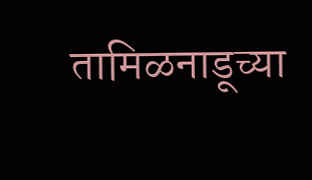तामिळनाडूच्या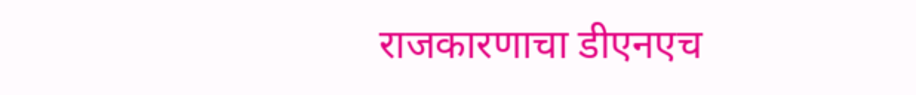राजकारणाचा डीएनएच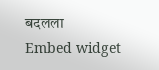बदलला
Embed widget